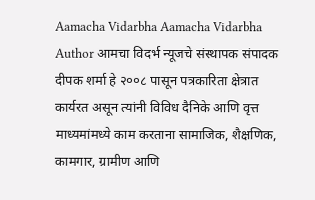Aamacha Vidarbha Aamacha Vidarbha Author आमचा विदर्भ न्यूजचे संस्थापक संपादक दीपक शर्मा हे २००८ पासून पत्रकारिता क्षेत्रात कार्यरत असून त्यांनी विविध दैनिके आणि वृत्त माध्यमांमध्ये काम करताना सामाजिक, शैक्षणिक, कामगार, ग्रामीण आणि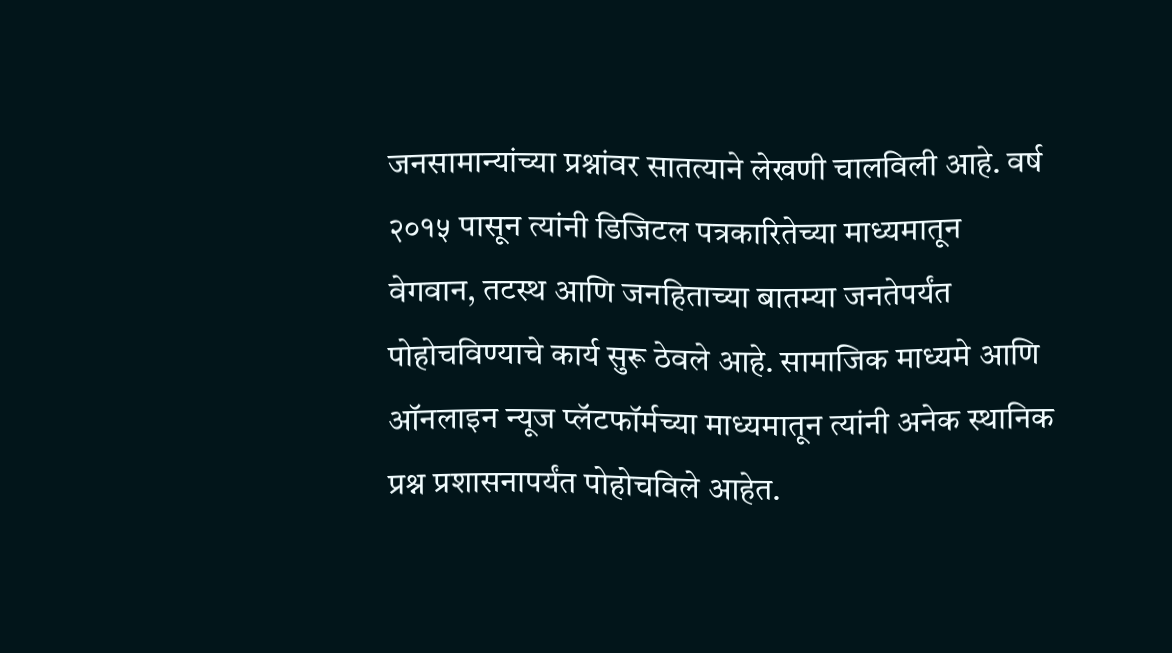जनसामान्यांच्या प्रश्नांवर सातत्याने लेखणी चालविली आहे. वर्ष २०१५ पासून त्यांनी डिजिटल पत्रकारितेच्या माध्यमातून वेगवान, तटस्थ आणि जनहिताच्या बातम्या जनतेपर्यंत पोहोचविण्याचे कार्य सुरू ठेवले आहे. सामाजिक माध्यमे आणि ऑनलाइन न्यूज प्लॅटफॉर्मच्या माध्यमातून त्यांनी अनेक स्थानिक प्रश्न प्रशासनापर्यंत पोहोचविले आहेत.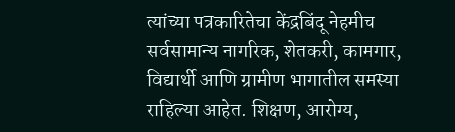त्यांच्या पत्रकारितेचा केंद्रबिंदू नेहमीच सर्वसामान्य नागरिक, शेतकरी, कामगार, विद्यार्थी आणि ग्रामीण भागातील समस्या राहिल्या आहेत. शिक्षण, आरोग्य,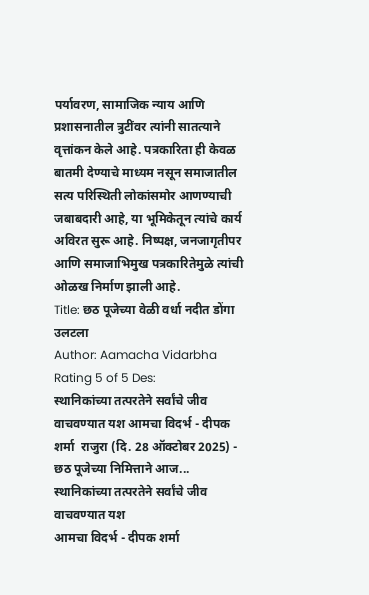पर्यावरण, सामाजिक न्याय आणि प्रशासनातील त्रुटींवर त्यांनी सातत्याने वृत्तांकन केले आहे. पत्रकारिता ही केवळ बातमी देण्याचे माध्यम नसून समाजातील सत्य परिस्थिती लोकांसमोर आणण्याची जबाबदारी आहे, या भूमिकेतून त्यांचे कार्य अविरत सुरू आहे. निष्पक्ष, जनजागृतीपर आणि समाजाभिमुख पत्रकारितेमुळे त्यांची ओळख निर्माण झाली आहे.
Title: छठ पूजेच्या वेळी वर्धा नदीत डोंगा उलटला
Author: Aamacha Vidarbha
Rating 5 of 5 Des:
स्थानिकांच्या तत्परतेने सर्वांचे जीव वाचवण्यात यश आमचा विदर्भ - दीपक शर्मा  राजुरा (दि. 28 ऑक्टोबर 2025) -         छठ पूजेच्या निमित्ताने आज...
स्थानिकांच्या तत्परतेने सर्वांचे जीव वाचवण्यात यश
आमचा विदर्भ - दीपक शर्मा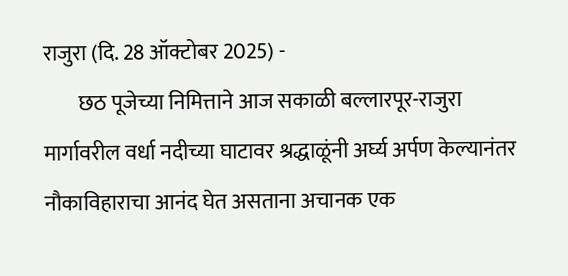राजुरा (दि. 28 ऑक्टोबर 2025) -
        छठ पूजेच्या निमित्ताने आज सकाळी बल्लारपूर-राजुरा मार्गावरील वर्धा नदीच्या घाटावर श्रद्धाळूंनी अर्घ्य अर्पण केल्यानंतर नौकाविहाराचा आनंद घेत असताना अचानक एक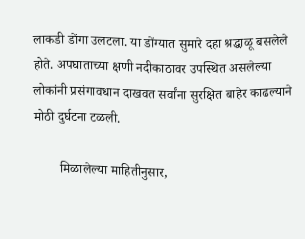लाकडी डोंगा उलटला. या डोंग्यात सुमारे दहा श्रद्धाळू बसलेले होते. अपघाताच्या क्षणी नदीकाठावर उपस्थित असलेल्या लोकांनी प्रसंगावधान दाखवत सर्वांना सुरक्षित बाहेर काढल्याने मोठी दुर्घटना टळली.

        मिळालेल्या माहितीनुसार,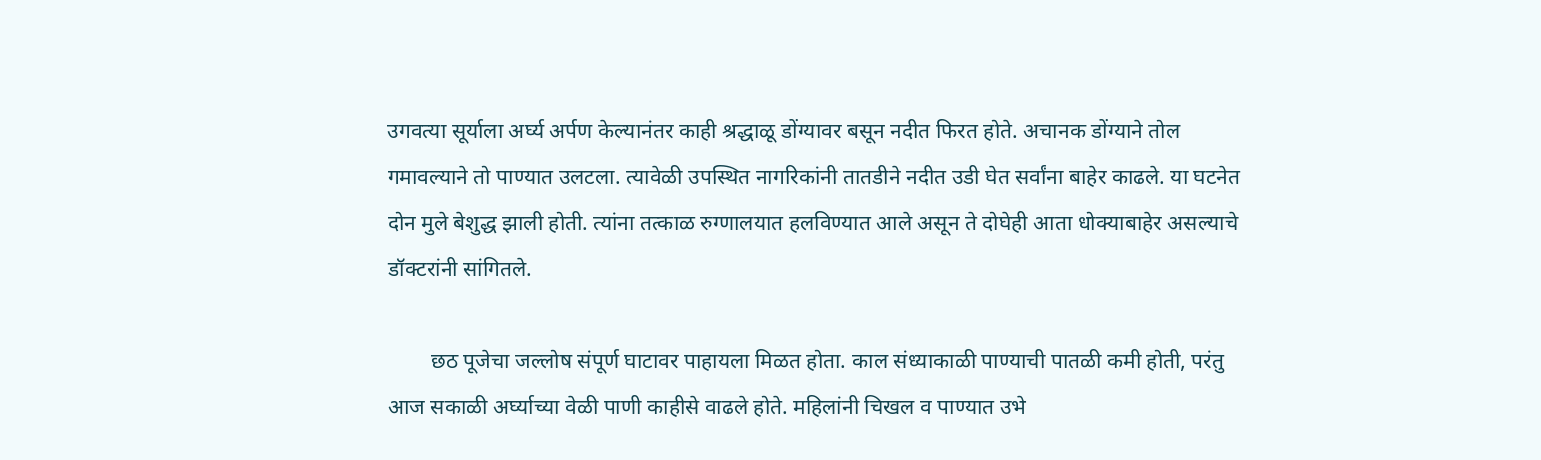उगवत्या सूर्याला अर्घ्य अर्पण केल्यानंतर काही श्रद्धाळू डोंग्यावर बसून नदीत फिरत होते. अचानक डोंग्याने तोल गमावल्याने तो पाण्यात उलटला. त्यावेळी उपस्थित नागरिकांनी तातडीने नदीत उडी घेत सर्वांना बाहेर काढले. या घटनेत दोन मुले बेशुद्ध झाली होती. त्यांना तत्काळ रुग्णालयात हलविण्यात आले असून ते दोघेही आता धोक्याबाहेर असल्याचे डॉक्टरांनी सांगितले.

        छठ पूजेचा जल्लोष संपूर्ण घाटावर पाहायला मिळत होता. काल संध्याकाळी पाण्याची पातळी कमी होती, परंतु आज सकाळी अर्घ्याच्या वेळी पाणी काहीसे वाढले होते. महिलांनी चिखल व पाण्यात उभे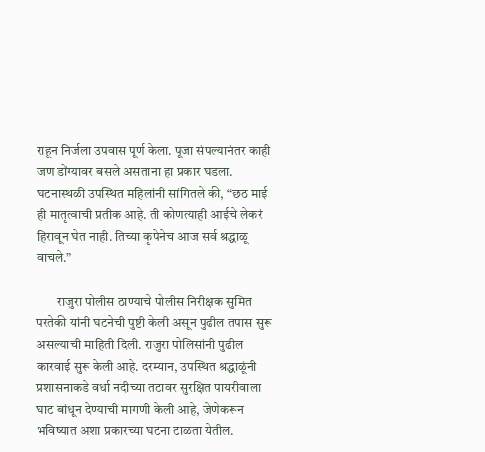राहून निर्जला उपवास पूर्ण केला. पूजा संपल्यानंतर काही जण डोंग्यावर बसले असताना हा प्रकार घडला. घटनास्थळी उपस्थित महिलांनी सांगितले की, “छठ माई ही मातृत्वाची प्रतीक आहे. ती कोणत्याही आईचे लेकरं हिरावून घेत नाही. तिच्या कृपेनेच आज सर्व श्रद्धाळू वाचले.”

        राजुरा पोलीस ठाण्याचे पोलीस निरीक्षक सुमित परतेकी यांनी घटनेची पुष्टी केली असून पुढील तपास सुरू असल्याची माहिती दिली. राजुरा पोलिसांनी पुढील कारवाई सुरू केली आहे. दरम्यान, उपस्थित श्रद्धाळूंनी प्रशासनाकडे वर्धा नदीच्या तटावर सुरक्षित पायरीवाला घाट बांधून देण्याची मागणी केली आहे, जेणेकरून भविष्यात अशा प्रकारच्या घटना टाळता येतील.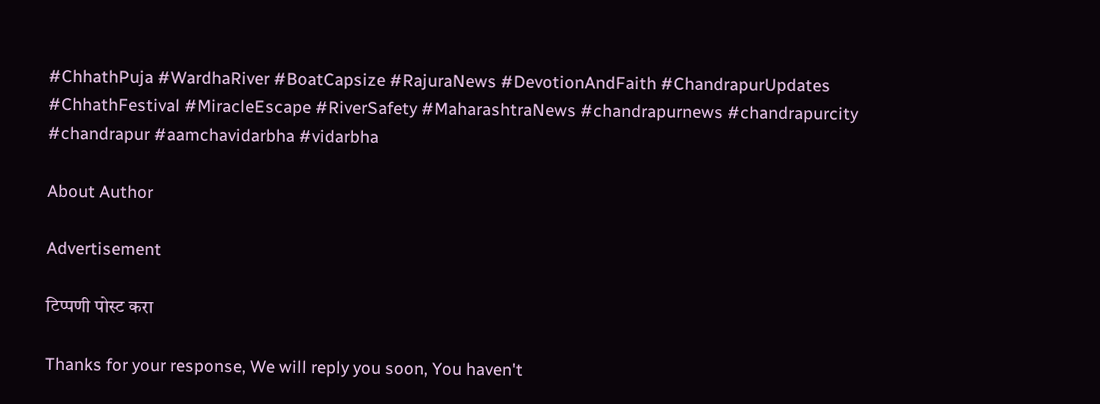#ChhathPuja #WardhaRiver #BoatCapsize #RajuraNews #DevotionAndFaith #ChandrapurUpdates #ChhathFestival #MiracleEscape #RiverSafety #MaharashtraNews #chandrapurnews #chandrapurcity #chandrapur #aamchavidarbha #vidarbha

About Author

Advertisement

टिप्पणी पोस्ट करा

Thanks for your response, We will reply you soon, You haven't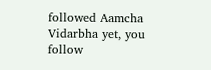followed Aamcha Vidarbha yet, you follow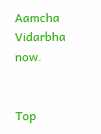Aamcha Vidarbha now.


Top